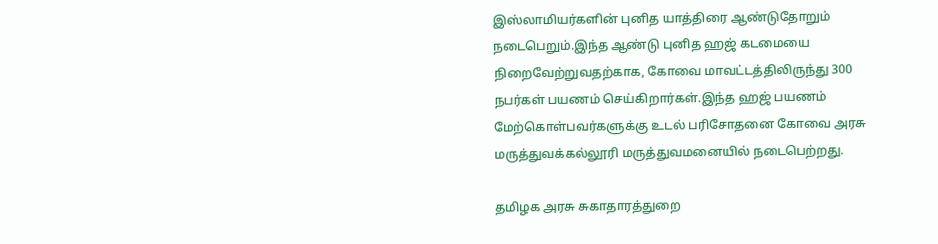இஸ்லாமியர்களின் புனித யாத்திரை ஆண்டுதோறும் நடைபெறும்.இந்த ஆண்டு புனித ஹஜ் கடமையை நிறைவேற்றுவதற்காக, கோவை மாவட்டத்திலிருந்து 300 நபர்கள் பயணம் செய்கிறார்கள்.இந்த ஹஜ் பயணம் மேற்கொள்பவர்களுக்கு உடல் பரிசோதனை கோவை அரசு மருத்துவக்கல்லூரி மருத்துவமனையில் நடைபெற்றது.

தமிழக அரசு சுகாதாரத்துறை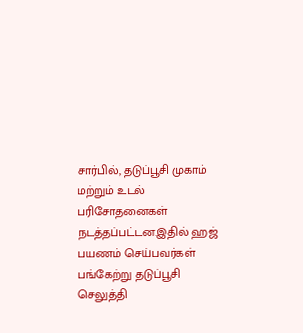சார்பில், தடுப்பூசி முகாம் மற்றும் உடல் பரிசோதனைகள் நடத்தப்பட்டன.இதில் ஹஜ் பயணம் செய்பவர்கள் பங்கேற்று தடுப்பூசி செலுத்தி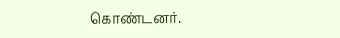கொண்டனர்.